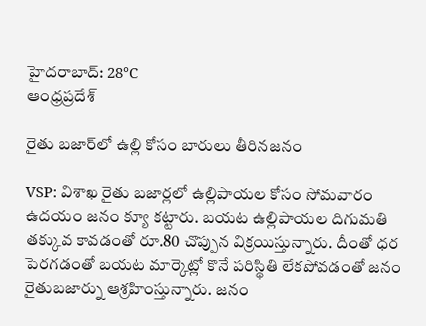హైదరాబాద్: 28°C
ఆంధ్రప్రదేశ్

రైతు బజార్‌లో ఉల్లి కోసం బారులు తీరినజనం

VSP: విశాఖ రైతు బజార్లలో ఉల్లిపాయల కోసం సోమవారం ఉదయం జనం క్యూ కట్టారు. బయట ఉల్లిపాయల దిగుమతి తక్కువ కావడంతో రూ.80 చొప్పున విక్రయిస్తున్నారు. దీంతో ధర పెరగడంతో బయట మార్కెట్లో కొనే పరిస్థితి లేకపోవడంతో జనం రైతుబజార్ను ఆశ్రహింస్తున్నారు. జనం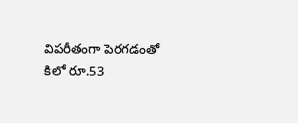విపరీతంగా పెరగడంతో కిలో రూ.53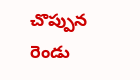చొప్పున రెండు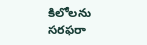కిలోలను సరఫరా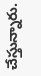చేస్తున్నారు.